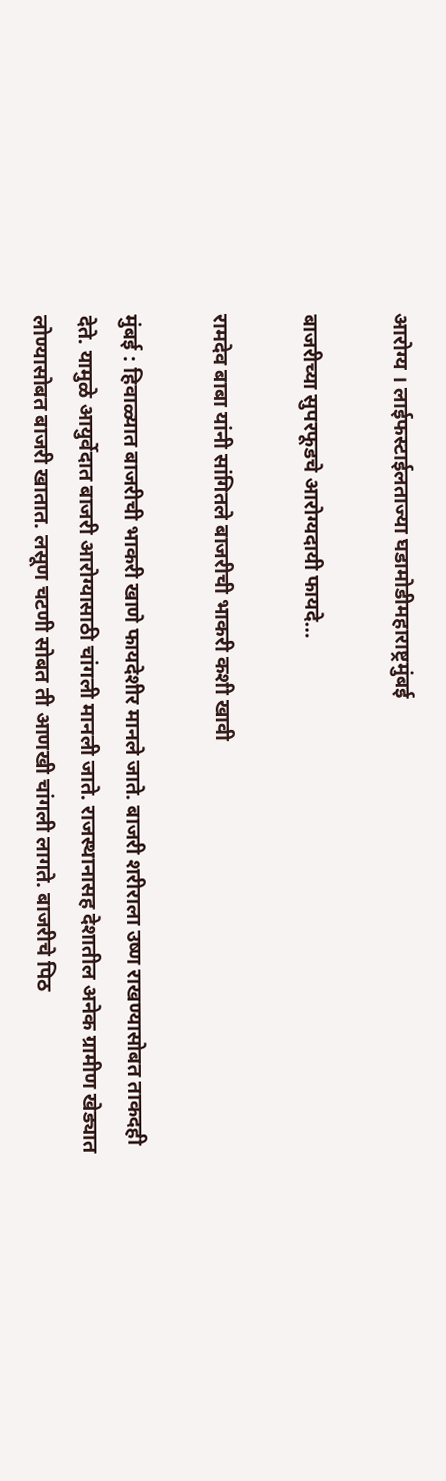आरोग्य । लाईफस्टाईलताज्या घडामोडीमहाराष्ट्रमुंबई

बाजरीच्या सुपरफूडचे आरोग्यदायी फायदे…

रामदेव बाबा यांनी सांगितले बाजरीची भाकरी कशी खावी

मुंबई : हिवाळ्यात बाजरीची भाकरी खाणे फायदेशीर मानले जाते. बाजरी शरीराला उष्ण राखण्यासोबत ताकदही देते. यामुळे आयुर्वेदात बाजरी आरोग्यासाठी चांगली मानली जाते. राजस्थानासह देशातील अनेक ग्रामीण खेड्यात लोण्यासोबत बाजरी खातात. लसूण चटणी सोबत ती आणखी चांगली लागते. बाजरीचे पिठ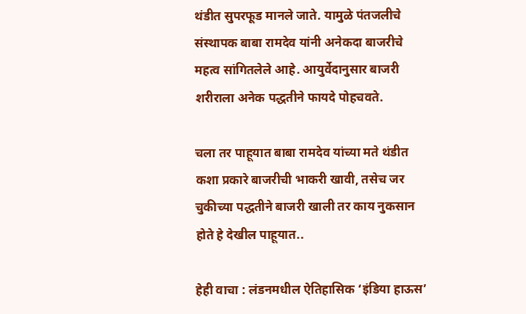थंडीत सुपरफूड मानले जाते. यामुळे पंतजलीचे संस्थापक बाबा रामदेव यांनी अनेकदा बाजरीचे महत्व सांगितलेले आहे. आयुर्वेदानुसार बाजरी शरीराला अनेक पद्धतीने फायदे पोहचवते.

चला तर पाहूयात बाबा रामदेव यांच्या मते थंडीत कशा प्रकारे बाजरीची भाकरी खावी, तसेच जर चुकीच्या पद्धतीने बाजरी खाली तर काय नुकसान होते हे देखील पाहूयात..

हेही वाचा : लंडनमधील ऐतिहासिक ‘इंडिया हाऊस’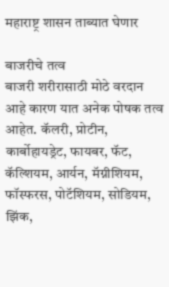महाराष्ट्र शासन ताब्यात घेणार

बाजरीचे तत्व
बाजरी शरीरासाठी मोठे वरदान आहे कारण यात अनेक पोषक तत्व आहेत. कॅलरी, प्रोटीन, कार्बोहायड्रेट, फायबर, फॅट, कॅल्शियम, आर्यन, मॅग्नीशियम, फॉस्फरस, पोटॅशियम, सोडियम, झिंक,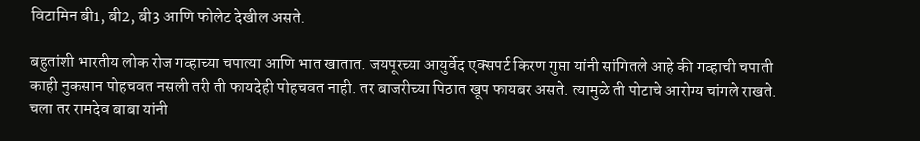विटामिन बी1, बी2, बी3 आणि फोलेट देखील असते.

बहुतांशी भारतीय लोक रोज गव्हाच्या चपात्या आणि भात खातात. जयपूरच्या आयुर्वेद एक्सपर्ट किरण गुप्ता यांनी सांगितले आहे की गव्हाची चपाती काही नुकसान पोहचवत नसली तरी ती फायदेही पोहचवत नाही. तर बाजरीच्या पिठात खूप फायबर असते. त्यामुळे ती पोटाचे आरोग्य चांगले राखते. चला तर रामदेव बाबा यांनी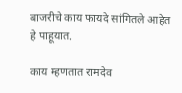बाजरीचे काय फायदे सांगितले आहेत हे पाहूयात.

काय म्हणतात रामदेव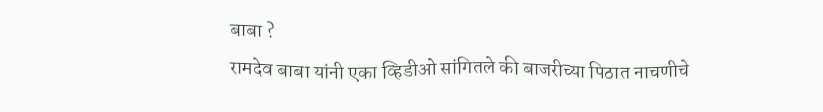बाबा ?
रामदेव बाबा यांनी एका व्हिडीओ सांगितले की बाजरीच्या पिठात नाचणीचे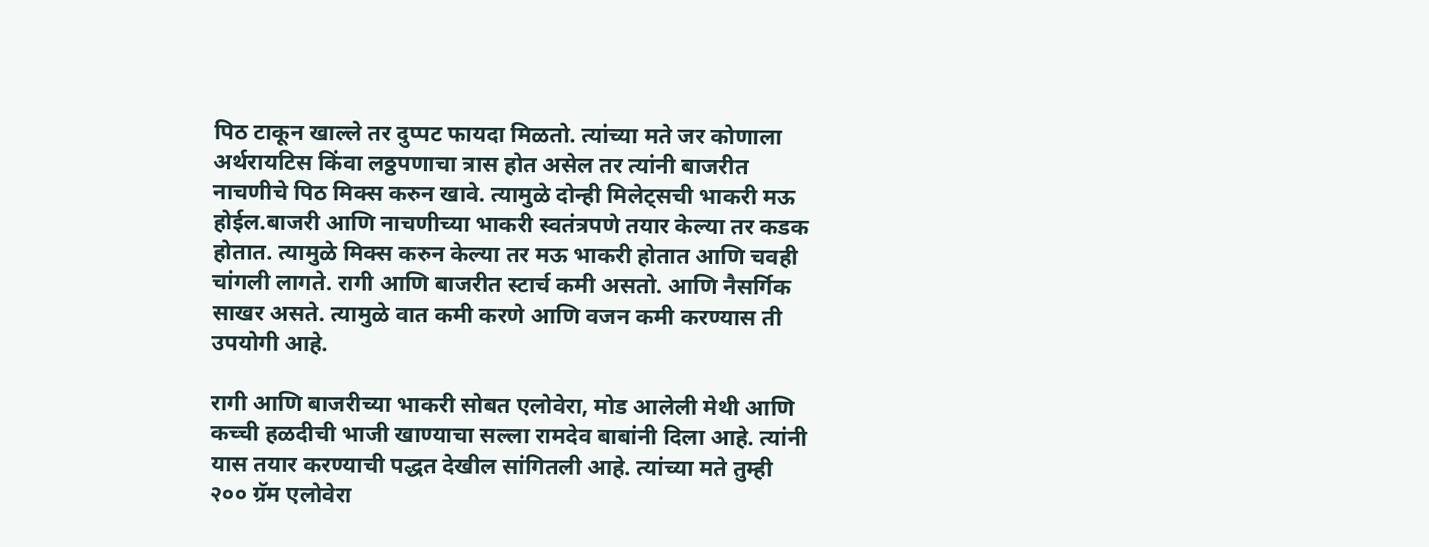पिठ टाकून खाल्ले तर दुप्पट फायदा मिळतो. त्यांच्या मते जर कोणाला अर्थरायटिस किंवा लठ्ठपणाचा त्रास होत असेल तर त्यांनी बाजरीत नाचणीचे पिठ मिक्स करुन खावे. त्यामुळे दोन्ही मिलेट्सची भाकरी मऊ होईल.बाजरी आणि नाचणीच्या भाकरी स्वतंत्रपणे तयार केल्या तर कडक होतात. त्यामुळे मिक्स करुन केल्या तर मऊ भाकरी होतात आणि चवही चांगली लागते. रागी आणि बाजरीत स्टार्च कमी असतो. आणि नैसर्गिक साखर असते. त्यामुळे वात कमी करणे आणि वजन कमी करण्यास ती उपयोगी आहे.

रागी आणि बाजरीच्या भाकरी सोबत एलोवेरा, मोड आलेली मेथी आणि कच्ची हळदीची भाजी खाण्याचा सल्ला रामदेव बाबांनी दिला आहे. त्यांनी यास तयार करण्याची पद्धत देखील सांगितली आहे. त्यांच्या मते तुम्ही २०० ग्रॅम एलोवेरा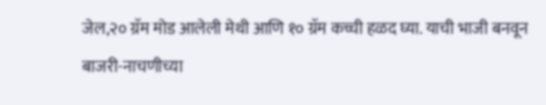जेल,२० ग्रॅम मोड आलेली मेथी आणि १० ग्रॅम कच्ची हळद घ्या. याची भाजी बनवून बाजरी-नाचणीच्या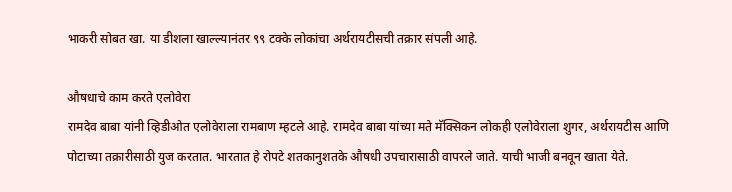भाकरी सोबत खा. या डीशला खाल्ल्यानंतर ९९ टक्के लोकांचा अर्थरायटीसची तक्रार संपली आहे.

औषधाचे काम करते एलोवेरा
रामदेव बाबा यांनी व्हिडीओत एलोवेराला रामबाण म्हटले आहे. रामदेव बाबा यांच्या मते मॅक्सिकन लोकही एलोवेराला शुगर, अर्थरायटीस आणि पोटाच्या तक्रारीसाठी युज करतात. भारतात हे रोपटे शतकानुशतके औषधी उपचारासाठी वापरले जाते. याची भाजी बनवून खाता येते.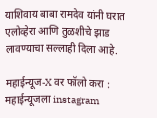याशिवाय बाबा रामदेव यांनी घरात एलोव्हेरा आणि तुळशीचे झाड लावण्याचा सल्लाही दिला आहे.

महाईन्यूज-X वर फॉलो करा : महाईन्यूजला instagram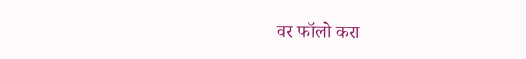वर फॉलो करा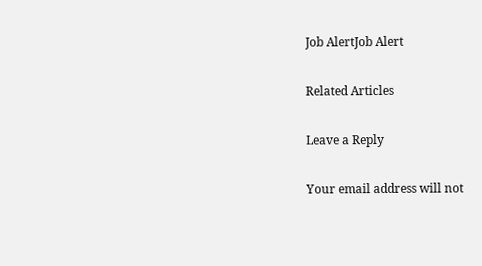Job AlertJob Alert

Related Articles

Leave a Reply

Your email address will not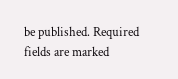be published. Required fields are marked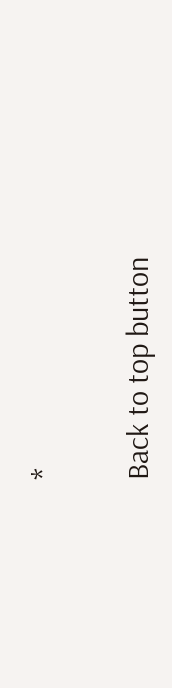*

Back to top button